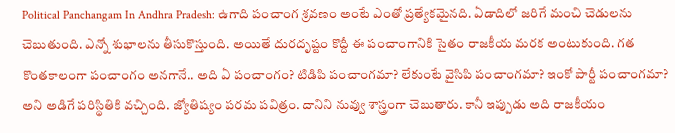Political Panchangam In Andhra Pradesh: ఉగాది పంచాంగ శ్రవణం అంటే ఎంతో ప్రత్యేకమైనది. ఏడాదిలో జరిగే మంచి చెడులను చెబుతుంది. ఎన్నో శుభాలను తీసుకొస్తుంది. అయితే దురదృష్టం కొద్దీ ఈ పంచాంగానికి సైతం రాజకీయ మరక అంటుకుంది. గత కొంతకాలంగా పంచాంగం అనగానే.. అది ఏ పంచాంగం? టిడిపి పంచాంగమా? లేకుంటే వైసిపి పంచాంగమా? ఇంకో పార్టీ పంచాంగమా? అని అడిగే పరిస్థితికి వచ్చింది. జ్యోతిష్యం పరమ పవిత్రం. దానిని నువ్వు శాస్త్రంగా చెబుతారు. కానీ ఇప్పుడు అది రాజకీయం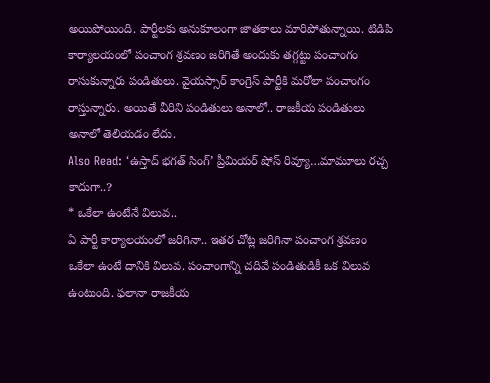అయిపోయింది. పార్టీలకు అనుకూలంగా జాతకాలు మారిపోతున్నాయి. టిడిపి కార్యాలయంలో పంచాంగ శ్రవణం జరిగితే అందుకు తగ్గట్టు పంచాంగం రాసుకున్నారు పండితులు. వైయస్సార్ కాంగ్రెస్ పార్టీకి మరోలా పంచాంగం రాస్తున్నారు. అయితే వీరిని పండితులు అనాలో.. రాజకీయ పండితులు అనాలో తెలియడం లేదు.
Also Read: ‘ఉస్తాద్ భగత్ సింగ్’ ప్రీమియర్ షోస్ రివ్యూ…మామూలు రచ్చ కాదుగా..?
* ఒకేలా ఉంటేనే విలువ..
ఏ పార్టీ కార్యాలయంలో జరిగినా.. ఇతర చోట్ల జరిగినా పంచాంగ శ్రవణం ఒకేలా ఉంటే దానికి విలువ. పంచాంగాన్ని చదివే పండితుడికీ ఒక విలువ ఉంటుంది. ఫలానా రాజకీయ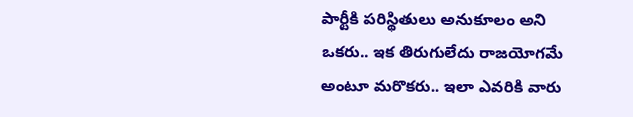పార్టీకి పరిస్థితులు అనుకూలం అని ఒకరు.. ఇక తిరుగులేదు రాజయోగమే అంటూ మరొకరు.. ఇలా ఎవరికి వారు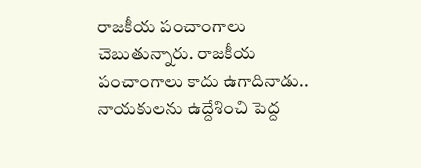రాజకీయ పంచాంగాలు చెబుతున్నారు. రాజకీయ పంచాంగాలు కాదు ఉగాదినాడు.. నాయకులను ఉద్దేశించి పెద్ద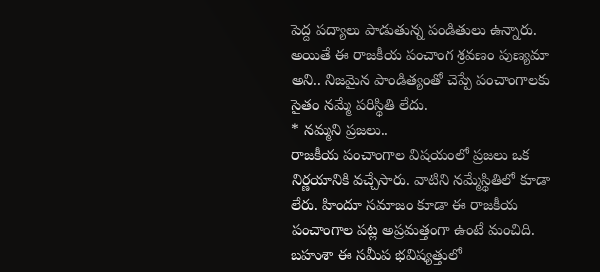పెద్ద పద్యాలు పాడుతున్న పండితులు ఉన్నారు. అయితే ఈ రాజకీయ పంచాంగ శ్రవణం పుణ్యమా అని.. నిజమైన పాండిత్యంతో చెప్పే పంచాంగాలకు సైతం నమ్మే పరిస్థితి లేదు.
* నమ్మని ప్రజలు..
రాజకీయ పంచాంగాల విషయంలో ప్రజలు ఒక నిర్ణయానికి వచ్చేసారు. వాటిని నమ్మేస్థితిలో కూడా లేరు. హిందూ సమాజం కూడా ఈ రాజకీయ పంచాంగాల పట్ల అప్రమత్తంగా ఉంటే మంచిది. బహుశా ఈ సమీప భవిష్యత్తులో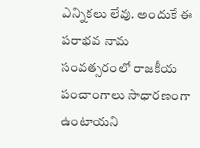ఎన్నికలు లేవు. అందుకే ఈ పరాభవ నామ సంవత్సరంలో రాజకీయ పంచాంగాలు సాధారణంగా ఉంటాయని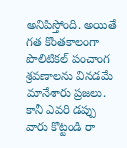అనిపిస్తోంది. అయితే గత కొంతకాలంగా పొలిటికల్ పంచాంగ శ్రవణాలను వినడమే మానేశారు ప్రజలు. కానీ ఎవరి డప్పు వారు కొట్టండి రా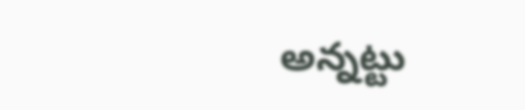అన్నట్టు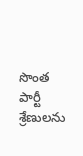సొంత పార్టీ శ్రేణులను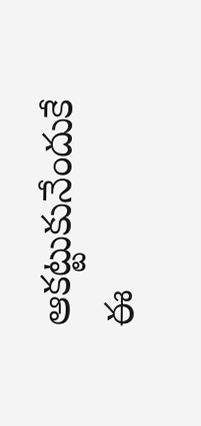ఆకట్టుకునేందుకే ఈ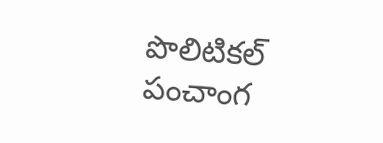పొలిటికల్ పంచాంగ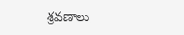శ్రవణాలు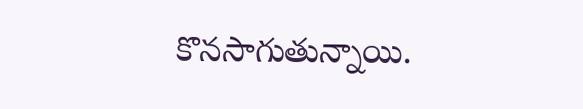కొనసాగుతున్నాయి.